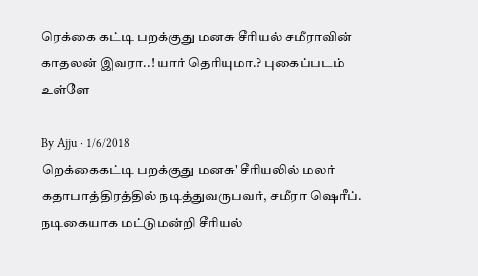ரெக்கை கட்டி பறக்குது மனசு சீரியல் சமீராவின் காதலன் இவரா..! யார் தெரியுமா.? புகைப்படம் உள்ளே

By Ajju · 1/6/2018
றெக்கைகட்டி பறக்குது மனசு' சீரியலில் மலர் கதாபாத்திரத்தில் நடித்துவருபவர், சமீரா ஷெரீப். நடிகையாக மட்டுமன்றி சீரியல்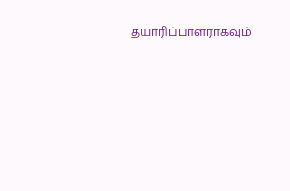தயாரிப்பாளராகவும்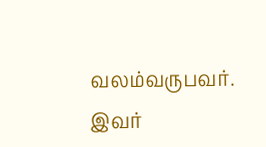வலம்வருபவர். இவர்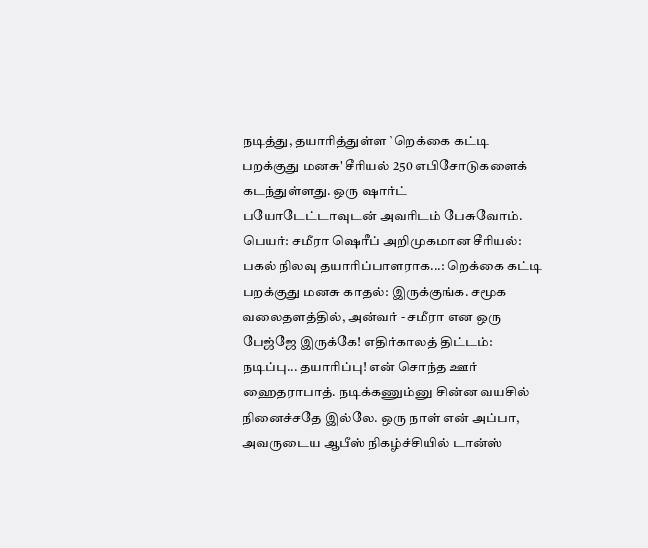நடித்து, தயாரித்துள்ள `றெக்கை கட்டி பறக்குது மனசு' சீரியல் 250 எபிசோடுகளைக் கடந்துள்ளது. ஒரு ஷார்ட் பயோடேட்டாவுடன் அவரிடம் பேசுவோம். பெயர்: சமீரா ஷெரீப் அறிமுகமான சீரியல்: பகல் நிலவு தயாரிப்பாளராக...: றெக்கை கட்டி பறக்குது மனசு காதல்: இருக்குங்க. சமூக வலைதளத்தில், அன்வர் - சமீரா என ஒரு பேஜ்ஜே இருக்கே! எதிர்காலத் திட்டம்: நடிப்பு... தயாரிப்பு! என் சொந்த ஊர் ஹைதராபாத். நடிக்கணும்னு சின்ன வயசில் நினைச்சதே இல்லே. ஒரு நாள் என் அப்பா, அவருடைய ஆபீஸ் நிகழ்ச்சியில் டான்ஸ்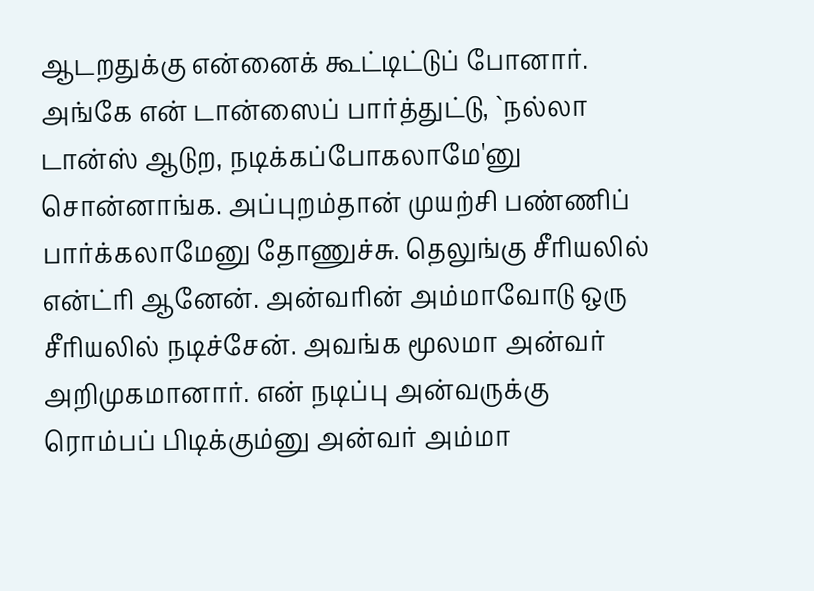ஆடறதுக்கு என்னைக் கூட்டிட்டுப் போனார். அங்கே என் டான்ஸைப் பார்த்துட்டு, `நல்லா டான்ஸ் ஆடுற, நடிக்கப்போகலாமே'னு சொன்னாங்க. அப்புறம்தான் முயற்சி பண்ணிப் பார்க்கலாமேனு தோணுச்சு. தெலுங்கு சீரியலில் என்ட்ரி ஆனேன். அன்வரின் அம்மாவோடு ஒரு சீரியலில் நடிச்சேன். அவங்க மூலமா அன்வர் அறிமுகமானார். என் நடிப்பு அன்வருக்கு ரொம்பப் பிடிக்கும்னு அன்வர் அம்மா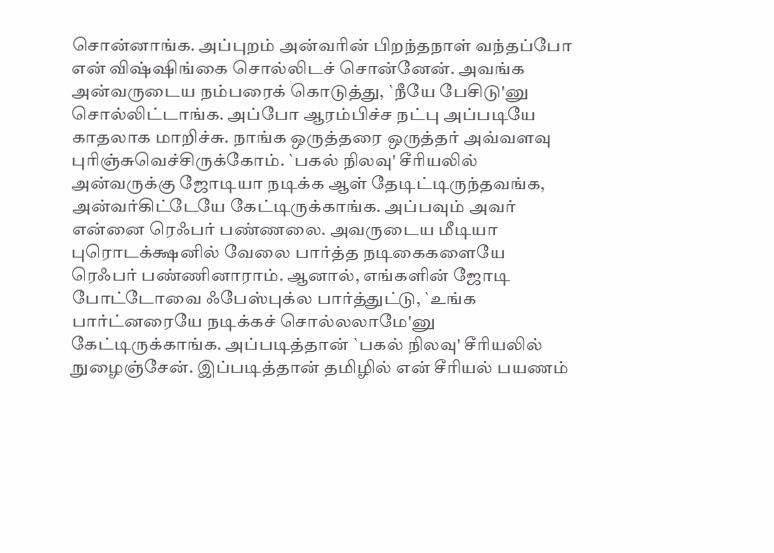சொன்னாங்க. அப்புறம் அன்வரின் பிறந்தநாள் வந்தப்போ என் விஷ்ஷிங்கை சொல்லிடச் சொன்னேன். அவங்க அன்வருடைய நம்பரைக் கொடுத்து, `நீயே பேசிடு'னு சொல்லிட்டாங்க. அப்போ ஆரம்பிச்ச நட்பு அப்படியே காதலாக மாறிச்சு. நாங்க ஒருத்தரை ஒருத்தர் அவ்வளவு புரிஞ்சுவெச்சிருக்கோம். `பகல் நிலவு' சீரியலில் அன்வருக்கு ஜோடியா நடிக்க ஆள் தேடிட்டிருந்தவங்க, அன்வர்கிட்டேயே கேட்டிருக்காங்க. அப்பவும் அவர் என்னை ரெஃபர் பண்ணலை. அவருடைய மீடியா புரொடக்க்ஷனில் வேலை பார்த்த நடிகைகளையே ரெஃபர் பண்ணினாராம். ஆனால், எங்களின் ஜோடி போட்டோவை ஃபேஸ்புக்ல பார்த்துட்டு, `உங்க பார்ட்னரையே நடிக்கச் சொல்லலாமே'னு கேட்டிருக்காங்க. அப்படித்தான் `பகல் நிலவு' சீரியலில் நுழைஞ்சேன். இப்படித்தான் தமிழில் என் சீரியல் பயணம்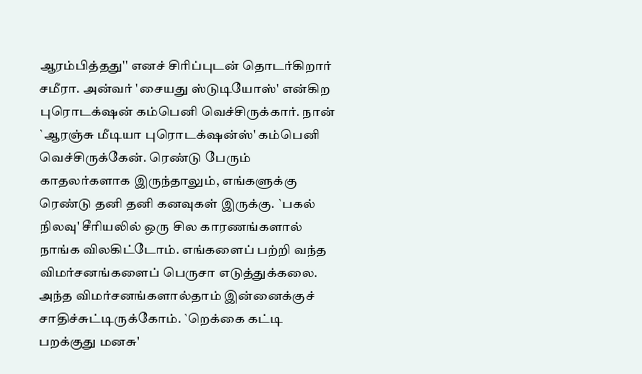ஆரம்பித்தது'' எனச் சிரிப்புடன் தொடர்கிறார் சமீரா. அன்வர் 'சையது ஸ்டுடியோஸ்' என்கிற புரொடக்‌ஷன் கம்பெனி வெச்சிருக்கார். நான் `ஆரஞ்சு மீடியா புரொடக்‌ஷன்ஸ்' கம்பெனி வெச்சிருக்கேன். ரெண்டு பேரும் காதலர்களாக இருந்தாலும், எங்களுக்கு ரெண்டு தனி தனி கனவுகள் இருக்கு. `பகல் நிலவு' சீரியலில் ஒரு சில காரணங்களால் நாங்க விலகிட்டோம். எங்களைப் பற்றி வந்த விமர்சனங்களைப் பெருசா எடுத்துக்கலை. அந்த விமர்சனங்களால்தாம் இன்னைக்குச் சாதிச்சுட்டிருக்கோம். `றெக்கை கட்டி பறக்குது மனசு'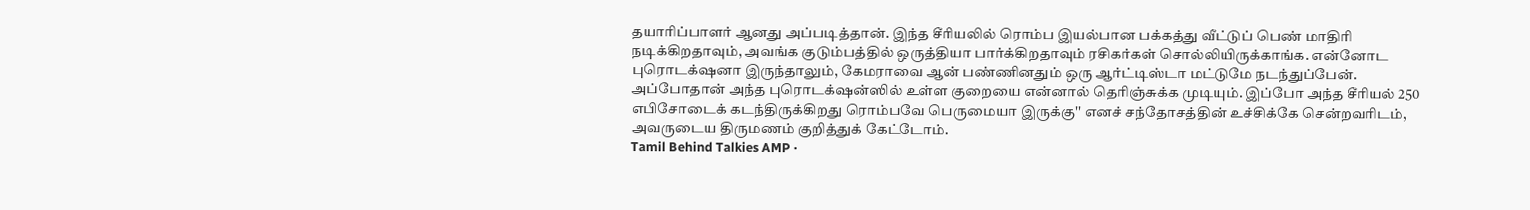தயாரிப்பாளர் ஆனது அப்படித்தான். இந்த சீரியலில் ரொம்ப இயல்பான பக்கத்து வீட்டுப் பெண் மாதிரி நடிக்கிறதாவும், அவங்க குடும்பத்தில் ஒருத்தியா பார்க்கிறதாவும் ரசிகர்கள் சொல்லியிருக்காங்க. என்னோட புரொடக்‌ஷனா இருந்தாலும், கேமராவை ஆன் பண்ணினதும் ஒரு ஆர்ட்டிஸ்டா மட்டுமே நடந்துப்பேன். அப்போதான் அந்த புரொடக்‌ஷன்ஸில் உள்ள குறையை என்னால் தெரிஞ்சுக்க முடியும். இப்போ அந்த சீரியல் 250 எபிசோடைக் கடந்திருக்கிறது ரொம்பவே பெருமையா இருக்கு'' எனச் சந்தோசத்தின் உச்சிக்கே சென்றவரிடம், அவருடைய திருமணம் குறித்துக் கேட்டோம்.
Tamil Behind Talkies AMP ·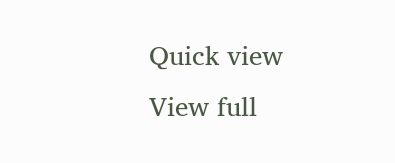Quick view
View full